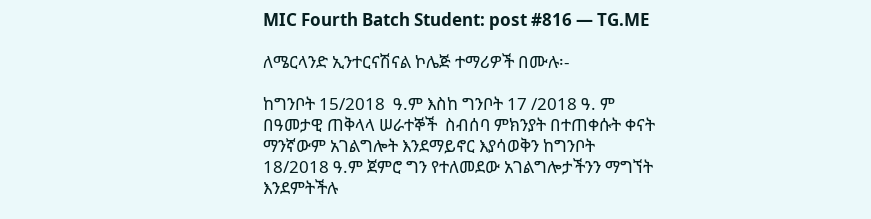MIC Fourth Batch Student: post #816 — TG.ME

ለሜርላንድ ኢንተርናሽናል ኮሌጅ ተማሪዎች በሙሉ፡-

ከግንቦት 15/2018  ዓ.ም እስከ ግንቦት 17 /2018 ዓ. ም በዓመታዊ ጠቅላላ ሠራተኞች  ስብሰባ ምክንያት በተጠቀሱት ቀናት ማንኛውም አገልግሎት እንደማይኖር እያሳወቅን ከግንቦት 18/2018 ዓ.ም ጀምሮ ግን የተለመደው አገልግሎታችንን ማግኘት እንደምትችሉ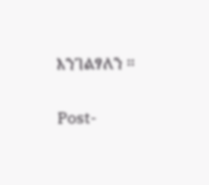እንገልፃለን ፡፡

Post-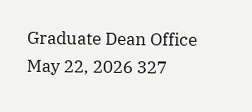Graduate Dean Office
May 22, 2026 327